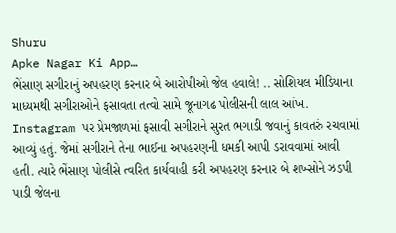Shuru
Apke Nagar Ki App…
ભેંસાણ સગીરાનું અપહરણ કરનાર બે આરોપીઓ જેલ હવાલે! .. સોશિયલ મીડિયાના માધ્યમથી સગીરાઓને ફસાવતા તત્વો સામે જૂનાગઢ પોલીસની લાલ આંખ. Instagram પર પ્રેમજાળમાં ફસાવી સગીરાને સુરત ભગાડી જવાનું કાવતરું રચવામાં આવ્યું હતું. જેમાં સગીરાને તેના ભાઈના અપહરણની ધમકી આપી ડરાવવામાં આવી હતી. ત્યારે ભેંસાણ પોલીસે ત્વરિત કાર્યવાહી કરી અપહરણ કરનાર બે શખ્સોને ઝડપી પાડી જેલના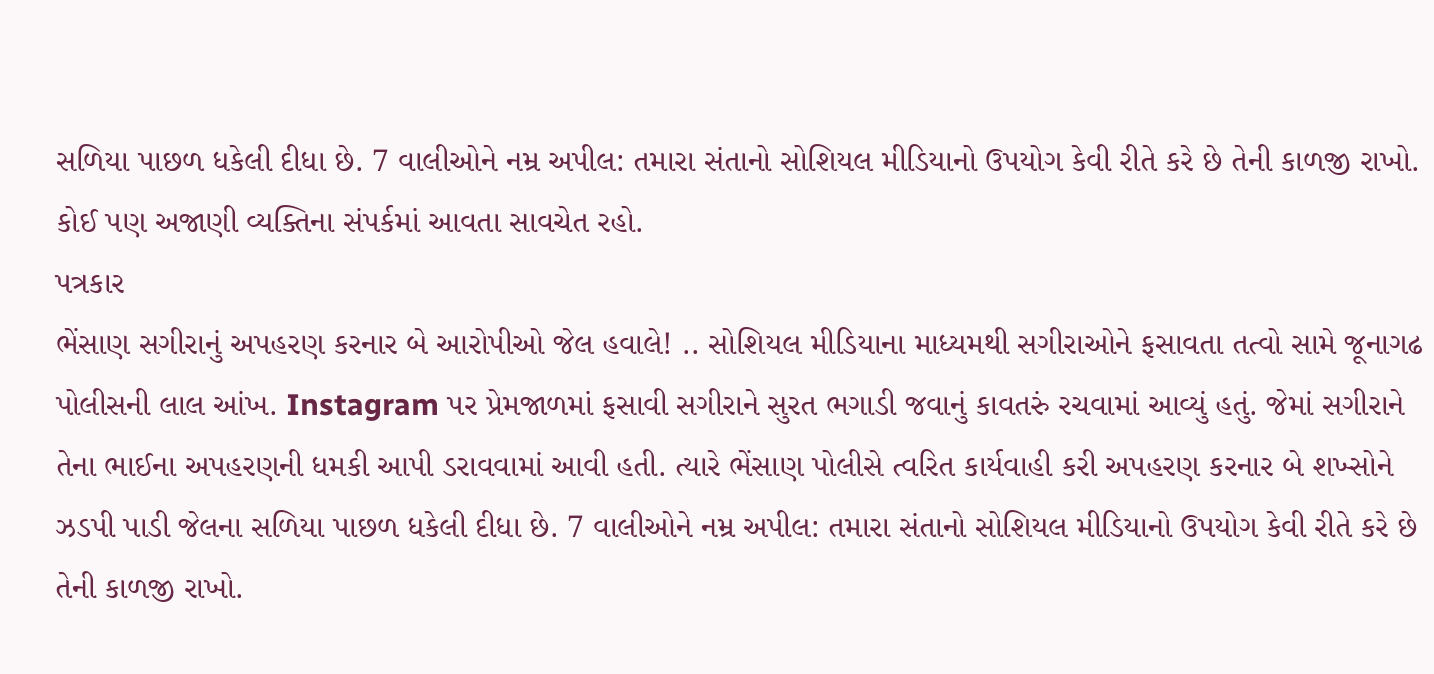સળિયા પાછળ ધકેલી દીધા છે. 7 વાલીઓને નમ્ર અપીલ: તમારા સંતાનો સોશિયલ મીડિયાનો ઉપયોગ કેવી રીતે કરે છે તેની કાળજી રાખો. કોઈ પણ અજાણી વ્યક્તિના સંપર્કમાં આવતા સાવચેત રહો.
પત્રકાર
ભેંસાણ સગીરાનું અપહરણ કરનાર બે આરોપીઓ જેલ હવાલે! .. સોશિયલ મીડિયાના માધ્યમથી સગીરાઓને ફસાવતા તત્વો સામે જૂનાગઢ પોલીસની લાલ આંખ. Instagram પર પ્રેમજાળમાં ફસાવી સગીરાને સુરત ભગાડી જવાનું કાવતરું રચવામાં આવ્યું હતું. જેમાં સગીરાને તેના ભાઈના અપહરણની ધમકી આપી ડરાવવામાં આવી હતી. ત્યારે ભેંસાણ પોલીસે ત્વરિત કાર્યવાહી કરી અપહરણ કરનાર બે શખ્સોને ઝડપી પાડી જેલના સળિયા પાછળ ધકેલી દીધા છે. 7 વાલીઓને નમ્ર અપીલ: તમારા સંતાનો સોશિયલ મીડિયાનો ઉપયોગ કેવી રીતે કરે છે તેની કાળજી રાખો.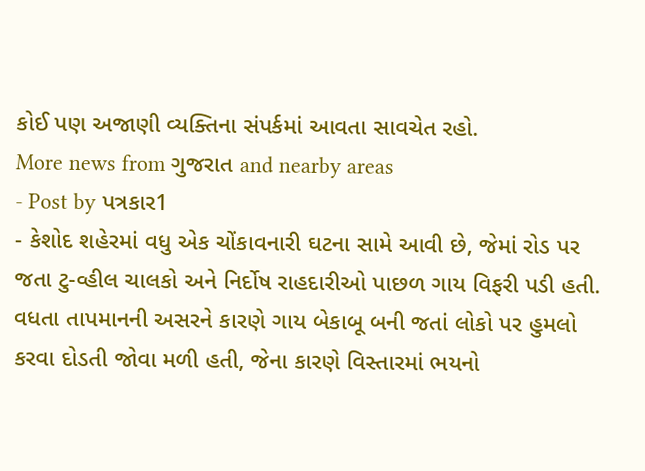કોઈ પણ અજાણી વ્યક્તિના સંપર્કમાં આવતા સાવચેત રહો.
More news from ગુજરાત and nearby areas
- Post by પત્રકાર1
- કેશોદ શહેરમાં વધુ એક ચોંકાવનારી ઘટના સામે આવી છે, જેમાં રોડ પર જતા ટુ-વ્હીલ ચાલકો અને નિર્દોષ રાહદારીઓ પાછળ ગાય વિફરી પડી હતી. વધતા તાપમાનની અસરને કારણે ગાય બેકાબૂ બની જતાં લોકો પર હુમલો કરવા દોડતી જોવા મળી હતી, જેના કારણે વિસ્તારમાં ભયનો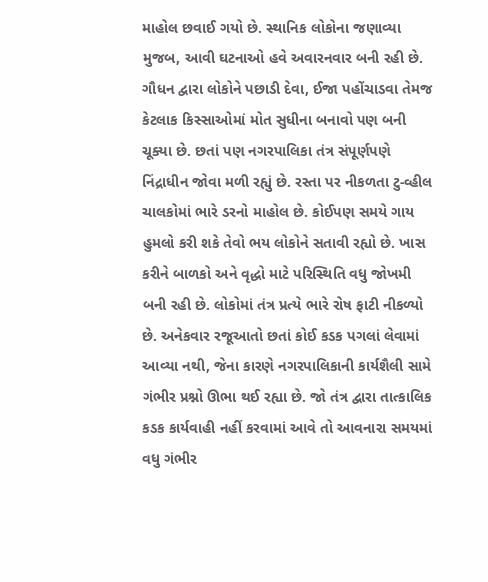માહોલ છવાઈ ગયો છે. સ્થાનિક લોકોના જણાવ્યા મુજબ, આવી ઘટનાઓ હવે અવારનવાર બની રહી છે. ગૌધન દ્વારા લોકોને પછાડી દેવા, ઈજા પહોંચાડવા તેમજ કેટલાક કિસ્સાઓમાં મોત સુધીના બનાવો પણ બની ચૂક્યા છે. છતાં પણ નગરપાલિકા તંત્ર સંપૂર્ણપણે નિંદ્રાધીન જોવા મળી રહ્યું છે. રસ્તા પર નીકળતા ટુ-વ્હીલ ચાલકોમાં ભારે ડરનો માહોલ છે. કોઈપણ સમયે ગાય હુમલો કરી શકે તેવો ભય લોકોને સતાવી રહ્યો છે. ખાસ કરીને બાળકો અને વૃદ્ધો માટે પરિસ્થિતિ વધુ જોખમી બની રહી છે. લોકોમાં તંત્ર પ્રત્યે ભારે રોષ ફાટી નીકળ્યો છે. અનેકવાર રજૂઆતો છતાં કોઈ કડક પગલાં લેવામાં આવ્યા નથી, જેના કારણે નગરપાલિકાની કાર્યશૈલી સામે ગંભીર પ્રશ્નો ઊભા થઈ રહ્યા છે. જો તંત્ર દ્વારા તાત્કાલિક કડક કાર્યવાહી નહીં કરવામાં આવે તો આવનારા સમયમાં વધુ ગંભીર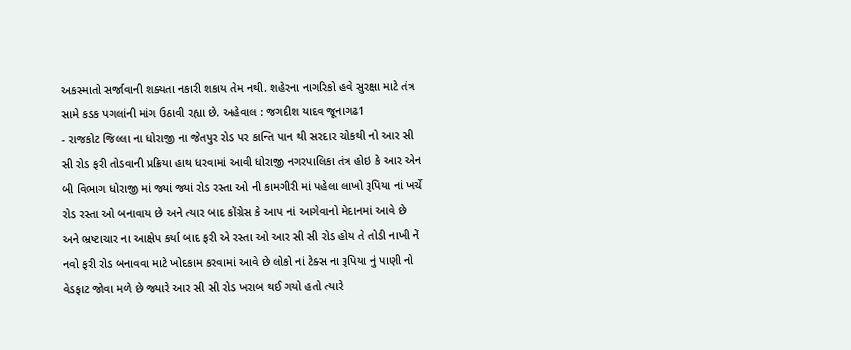અકસ્માતો સર્જાવાની શક્યતા નકારી શકાય તેમ નથી. શહેરના નાગરિકો હવે સુરક્ષા માટે તંત્ર સામે કડક પગલાંની માંગ ઉઠાવી રહ્યા છે. અહેવાલ : જગદીશ યાદવ જૂનાગઢ1
- રાજકોટ જિલ્લા ના ધોરાજી ના જેતપુર રોડ પર કાન્તિ પાન થી સરદાર ચોકથી નો આર સી સી રોડ ફરી તોડવાની પ્રક્રિયા હાથ ધરવામાં આવી ધોરાજી નગરપાલિકા તંત્ર હોઇ કે આર એન બી વિભાગ ધોરાજી માં જ્યાં જ્યાં રોડ રસ્તા ઓ ની કામગીરી માં પહેલા લાખો રૂપિયા નાં ખર્ચે રોડ રસ્તા ઓ બનાવાય છે અને ત્યાર બાદ કોંગ્રેસ કે આપ નાં આગેવાનો મેદાનમાં આવે છે અને ભ્રષ્ટાચાર ના આક્ષેપ કર્યા બાદ ફરી એ રસ્તા ઓ આર સી સી રોડ હોય તે તોડી નાખી નેં નવો ફરી રોડ બનાવવા માટે ખોદકામ કરવામાં આવે છે લોકો નાં ટેક્સ ના રૂપિયા નું પાણી નો વેડફાટ જોવા મળે છે જ્યારે આર સી સી રોડ ખરાબ થઈ ગયો હતો ત્યારે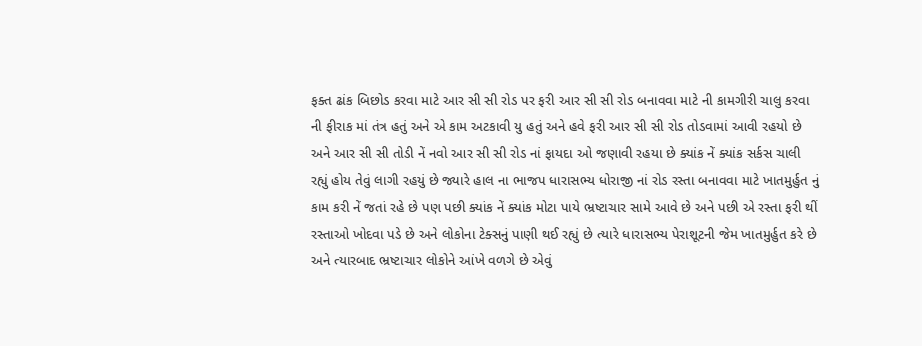ફક્ત ઢાંક બિછોડ કરવા માટે આર સી સી રોડ પર ફરી આર સી સી રોડ બનાવવા માટે ની કામગીરી ચાલુ કરવા ની ફીરાક માં તંત્ર હતું અને એ કામ અટકાવી યુ હતું અને હવે ફરી આર સી સી રોડ તોડવામાં આવી રહયો છે અને આર સી સી તોડી નેં નવો આર સી સી રોડ નાં ફાયદા ઓ જણાવી રહયા છે ક્યાંક નેં ક્યાંક સર્કસ ચાલી રહ્યું હોય તેવું લાગી રહયું છે જ્યારે હાલ ના ભાજપ ધારાસભ્ય ધોરાજી નાં રોડ રસ્તા બનાવવા માટે ખાતમુર્હુત નું કામ કરી નેં જતાં રહે છે પણ પછી ક્યાંક નેં ક્યાંક મોટા પાયે ભ્રષ્ટાચાર સામે આવે છે અને પછી એ રસ્તા ફરી થીં રસ્તાઓ ખોદવા પડે છે અને લોકોના ટેક્સનું પાણી થઈ રહ્યું છે ત્યારે ધારાસભ્ય પેરાશૂટની જેમ ખાતમુર્હુત કરે છે અને ત્યારબાદ ભ્રષ્ટાચાર લોકોને આંખે વળગે છે એવું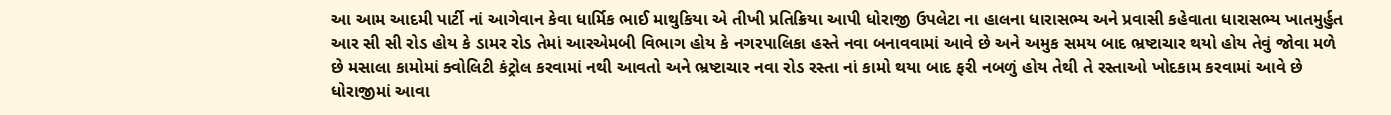આ આમ આદમી પાર્ટી નાં આગેવાન કેવા ધાર્મિક ભાઈ માથુકિયા એ તીખી પ્રતિક્રિયા આપી ધોરાજી ઉપલેટા ના હાલના ધારાસભ્ય અને પ્રવાસી કહેવાતા ધારાસભ્ય ખાતમુર્હુત આર સી સી રોડ હોય કે ડામર રોડ તેમાં આરએમબી વિભાગ હોય કે નગરપાલિકા હસ્તે નવા બનાવવામાં આવે છે અને અમુક સમય બાદ ભ્રષ્ટાચાર થયો હોય તેવું જોવા મળે છે મસાલા કામોમાં ક્વોલિટી કંટ્રોલ કરવામાં નથી આવતો અને ભ્રષ્ટાચાર નવા રોડ રસ્તા નાં કામો થયા બાદ ફરી નબળું હોય તેથી તે રસ્તાઓ ખોદકામ કરવામાં આવે છે ધોરાજીમાં આવા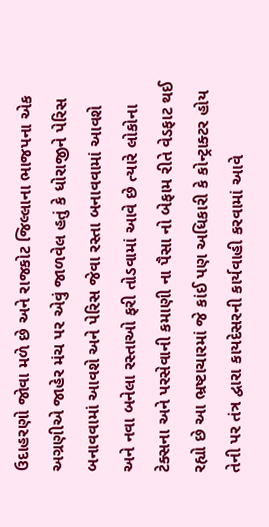ઉદાહરણો જોવા મળે છે અને રાજકોટ જિલ્લાના ભાજપના એક અગ્રણીએ જાહેર મંચ પર એવું જાળવેલ હતું કે ધોરાજીને પેરિસ બનાવવામાં આવશે અને પેરિસ જેવા રસ્તા બનાવવામાં આવશે અને નવા બનેલા રસ્તાઓ ફરી તોડવામાં આવે છે ત્યારે લોકોના ટેક્સના અને પરસેવાની કમાણી ના પૈસા નો બેફામ રીતે વેડફાટ થઈ રહ્યો છે આ ભ્રષ્ટાચારમાં જે કાંઈ પણ અધિકારી કે કોન્ટ્રાક્ટર હોય તેની પર તંત્ર દ્વારા કાયદેસરની કાર્યવાહી કરવામાં આવે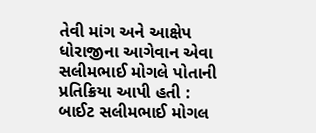તેવી માંગ અને આક્ષેપ ધોરાજીના આગેવાન એવા સલીમભાઈ મોગલે પોતાની પ્રતિક્રિયા આપી હતી : બાઈટ સલીમભાઈ મોગલ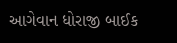આગેવાન ધોરાજી બાઈક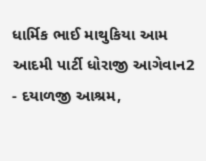ધાર્મિક ભાઈ માથુકિયા આમ આદમી પાર્ટી ધોરાજી આગેવાન2
- દયાળજી આશ્રમ,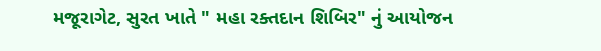મજૂરાગેટ, સુરત ખાતે " મહા રક્તદાન શિબિર" નું આયોજન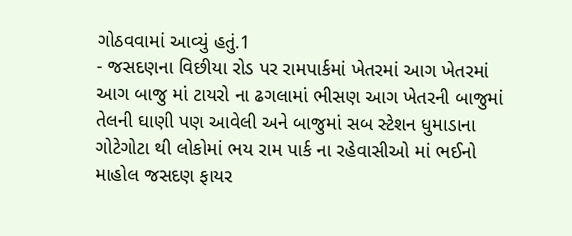ગોઠવવામાં આવ્યું હતું.1
- જસદણના વિછીયા રોડ પર રામપાર્કમાં ખેતરમાં આગ ખેતરમાં આગ બાજુ માં ટાયરો ના ઢગલામાં ભીસણ આગ ખેતરની બાજુમાં તેલની ઘાણી પણ આવેલી અને બાજુમાં સબ સ્ટેશન ધુમાડાના ગોટેગોટા થી લોકોમાં ભય રામ પાર્ક ના રહેવાસીઓ માં ભઈનો માહોલ જસદણ ફાયર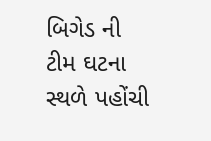બિગેડ ની ટીમ ઘટના સ્થળે પહોંચી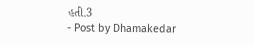હતી.3
- Post by Dhamakedar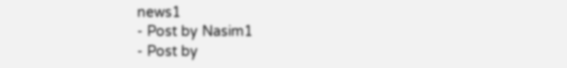news1
- Post by Nasim1
- Post by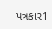પત્રકાર1